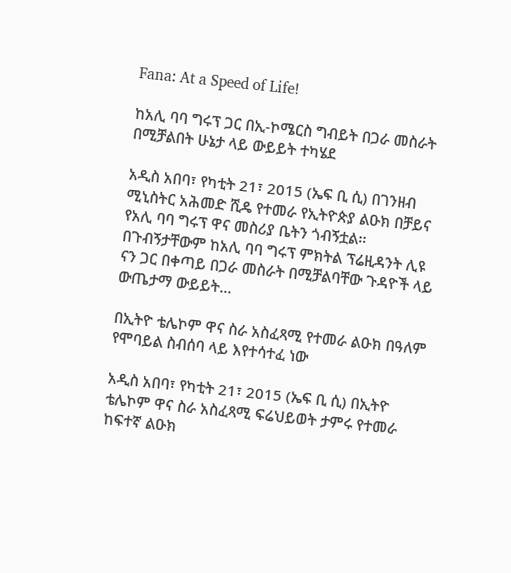Fana: At a Speed of Life!

ከአሊ ባባ ግሩፕ ጋር በኢ-ኮሜርስ ግብይት በጋራ መስራት በሚቻልበት ሁኔታ ላይ ውይይት ተካሄደ

አዲስ አበባ፣ የካቲት 21፣ 2015 (ኤፍ ቢ ሲ) በገንዘብ ሚኒስትር አሕመድ ሺዴ የተመራ የኢትዮጵያ ልዑክ በቻይና የአሊ ባባ ግሩፕ ዋና መስሪያ ቤትን ጎብኝቷል፡፡ በጉብኝታቸውም ከአሊ ባባ ግሩፕ ምክትል ፕሬዚዳንት ሊዩ ናን ጋር በቀጣይ በጋራ መስራት በሚቻልባቸው ጉዳዮች ላይ ውጤታማ ውይይት…

በኢትዮ ቴሌኮም ዋና ስራ አስፈጻሚ የተመራ ልዑክ በዓለም የሞባይል ስብሰባ ላይ እየተሳተፈ ነው

አዲስ አበባ፣ የካቲት 21፣ 2015 (ኤፍ ቢ ሲ) በኢትዮ ቴሌኮም ዋና ስራ አስፈጻሚ ፍሬህይወት ታምሩ የተመራ ከፍተኛ ልዑክ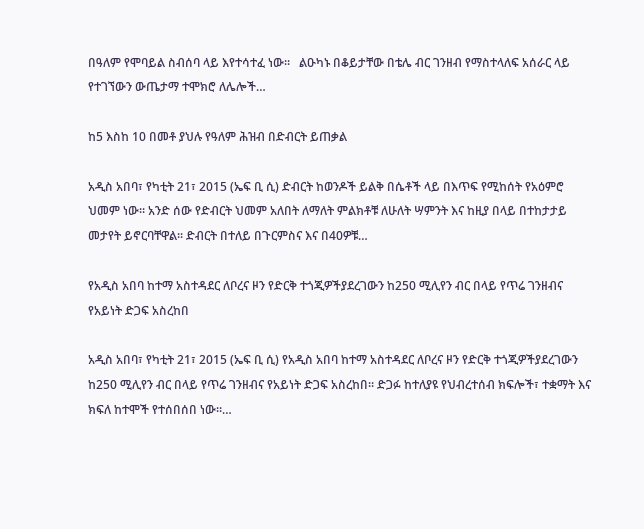በዓለም የሞባይል ስብሰባ ላይ እየተሳተፈ ነው፡፡   ልዑካኑ በቆይታቸው በቴሌ ብር ገንዘብ የማስተላለፍ አሰራር ላይ የተገኘውን ውጤታማ ተሞክሮ ለሌሎች…

ከ5 እስከ 10 በመቶ ያህሉ የዓለም ሕዝብ በድብርት ይጠቃል

አዲስ አበባ፣ የካቲት 21፣ 2015 (ኤፍ ቢ ሲ) ድብርት ከወንዶች ይልቅ በሴቶች ላይ በእጥፍ የሚከሰት የአዕምሮ ህመም ነው፡፡ አንድ ሰው የድብርት ህመም አለበት ለማለት ምልክቶቹ ለሁለት ሣምንት እና ከዚያ በላይ በተከታታይ መታየት ይኖርባቸዋል፡፡ ድብርት በተለይ በጉርምስና እና በ40ዎቹ…

የአዲስ አበባ ከተማ አስተዳደር ለቦረና ዞን የድርቅ ተጎጂዎችያደረገውን ከ250 ሚሊየን ብር በላይ የጥሬ ገንዘብና የአይነት ድጋፍ አስረከበ

አዲስ አበባ፣ የካቲት 21፣ 2015 (ኤፍ ቢ ሲ) የአዲስ አበባ ከተማ አስተዳደር ለቦረና ዞን የድርቅ ተጎጂዎችያደረገውን ከ250 ሚሊየን ብር በላይ የጥሬ ገንዘብና የአይነት ድጋፍ አስረከበ። ድጋፉ ከተለያዩ የህብረተሰብ ክፍሎች፣ ተቋማት እና ክፍለ ከተሞች የተሰበሰበ ነው።…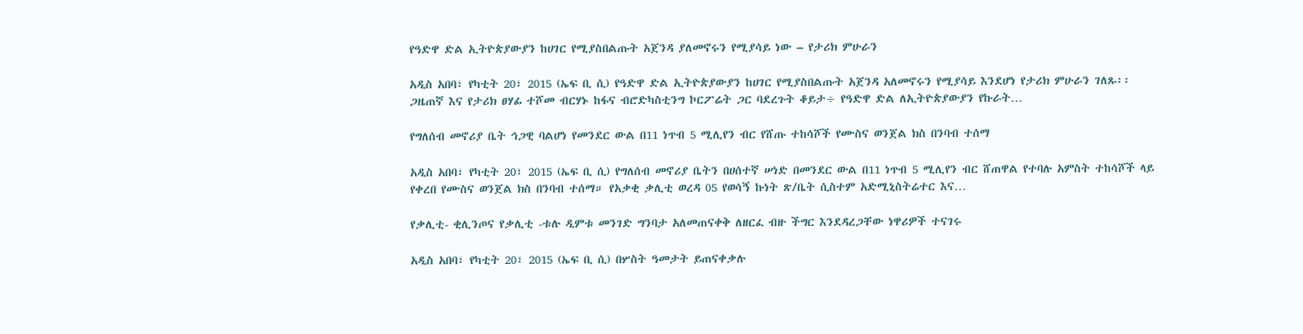የዓድዋ ድል ኢትዮጵያውያን ከሀገር የሚያስበልጡት አጀንዳ ያለመኖሩን የሚያሳይ ነው – የታሪክ ምሁራን

አዲስ አበባ፣ የካቲት 20፣ 2015 (ኤፍ ቢ ሲ) የዓድዋ ድል ኢትዮጵያውያን ከሀገር የሚያስበልጡት አጀንዳ አለመኖሩን የሚያሳይ እንደሆነ የታሪክ ምሁራን ገለጹ፡፡ ጋዜጠኛ እና የታሪክ ፀሃፊ ተሾመ ብርሃኑ ከፋና ብሮድካስቲንግ ኮርፖሬት ጋር ባደረጉት ቆይታ÷ የዓድዋ ድል ለኢትዮጵያውያን የኩራት…

የግለሰብ መኖሪያ ቤት ኅጋዊ ባልሆነ የመንደር ውል በ11 ነጥብ 5 ሚሊየን ብር የሸጡ ተከሳሾች የሙስና ወንጀል ክስ በንባብ ተሰማ

አዲስ አበባ፣ የካቲት 20፣ 2015 (ኤፍ ቢ ሲ) የግለሰብ መኖሪያ ቤትን በሀሰተኛ ሠነድ በመንደር ውል በ11 ነጥብ 5 ሚሊየን ብር ሸጠዋል የተባሉ አምስት ተከሳሾች ላይ የቀረበ የሙስና ወንጀል ክስ በንባብ ተሰማ። የአቃቂ ቃሊቲ ወረዳ 05 የወሳኝ ኩነት ጽ/ቤት ሲስተም አድሚኒስትሬተር እና…

የቃሊቲ- ቂሊንጦና የቃሊቲ -ቱሉ ዲምቱ መንገድ ግንባታ አለመጠናቀቅ ለዘርፈ ብዙ ችግር እንደዳረጋቸው ነዋሪዎች ተናገሩ

አዲስ አበባ፣ የካቲት 20፣ 2015 (ኤፍ ቢ ሲ) በሦስት ዓመታት ይጠናቀቃሉ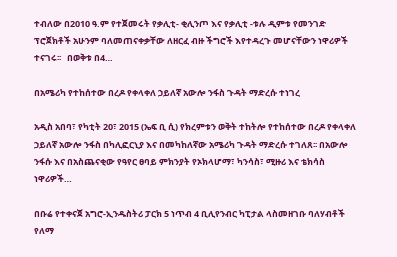ተብለው በ2010 ዓ.ም የተጀመሩት የቃሊቲ- ቂሊንጦ እና የቃሊቲ -ቱሉ ዲምቱ የመንገድ ፕሮጀክቶች አሁንም ባለመጠናቀቃቸው ለዘርፈ ብዙ ችግሮች እየተዳረጉ መሆናቸውን ነዋሪዎች ተናገሩ፡፡   በወቅቱ በ4…

በአሜሪካ የተከሰተው በረዶ የቀላቀለ ኃይለኛ አውሎ ንፋስ ጉዳት ማድረሱ ተነገረ

አዲስ አበባ፣ የካቲት 20፣ 2015 (ኤፍ ቢ ሲ) የክረምቱን ወቅት ተከትሎ የተከሰተው በረዶ የቀላቀለ ኃይለኛ አውሎ ንፋስ በካሊፎርኒያ እና በመካከለኛው አሜሪካ ጉዳት ማድረሱ ተገለጸ፡፡ በአውሎ ንፋሱ እና በአስጨናቂው የዓየር ፀባይ ምክንያት የኦክላሆማ፣ ካንሳስ፣ ሚዙሪ እና ቴክሳስ ነዋሪዎች…

በቡሬ የተቀናጀ አግሮ-ኢንዱስትሪ ፓርክ 5 ነጥብ 4 ቢሊየንብር ካፒታል ላስመዘገቡ ባለሃብቶች የለማ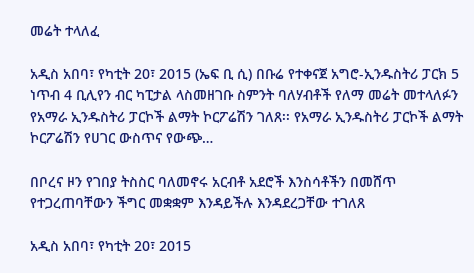መሬት ተላለፈ

አዲስ አበባ፣ የካቲት 20፣ 2015 (ኤፍ ቢ ሲ) በቡሬ የተቀናጀ አግሮ-ኢንዱስትሪ ፓርክ 5 ነጥብ 4 ቢሊየን ብር ካፒታል ላስመዘገቡ ስምንት ባለሃብቶች የለማ መሬት መተላለፉን የአማራ ኢንዱስትሪ ፓርኮች ልማት ኮርፖሬሽን ገለጸ፡፡ የአማራ ኢንዱስትሪ ፓርኮች ልማት ኮርፖሬሽን የሀገር ውስጥና የውጭ…

በቦረና ዞን የገበያ ትስስር ባለመኖሩ አርብቶ አደሮች እንስሳቶችን በመሸጥ የተጋረጠባቸውን ችግር መቋቋም እንዳይችሉ እንዳደረጋቸው ተገለጸ

አዲስ አበባ፣ የካቲት 20፣ 2015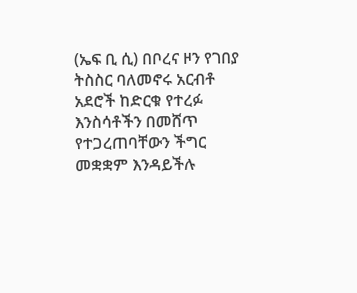(ኤፍ ቢ ሲ) በቦረና ዞን የገበያ ትስስር ባለመኖሩ አርብቶ አደሮች ከድርቁ የተረፉ እንስሳቶችን በመሸጥ የተጋረጠባቸውን ችግር መቋቋም እንዳይችሉ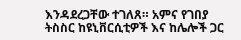እንዳደረጋቸው ተገለጸ። አምና የገበያ ትስስር ከዩኒቨርሲቲዎች እና ከሌሎች ጋር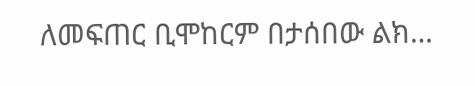ለመፍጠር ቢሞከርም በታሰበው ልክ…